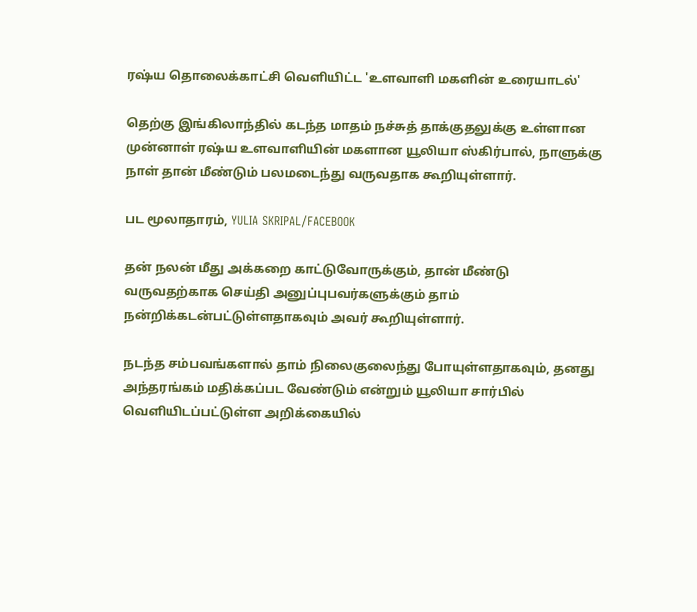ரஷ்ய தொலைக்காட்சி வெளியிட்ட 'உளவாளி மகளின் உரையாடல்'

தெற்கு இங்கிலாந்தில் கடந்த மாதம் நச்சுத் தாக்குதலுக்கு உள்ளான முன்னாள் ரஷ்ய உளவாளியின் மகளான யூலியா ஸ்கிர்பால், நாளுக்கு நாள் தான் மீண்டும் பலமடைந்து வருவதாக கூறியுள்ளார்.

பட மூலாதாரம், YULIA SKRIPAL/FACEBOOK

தன் நலன் மீது அக்கறை காட்டுவோருக்கும், தான் மீண்டு வருவதற்காக செய்தி அனுப்புபவர்களுக்கும் தாம் நன்றிக்கடன்பட்டுள்ளதாகவும் அவர் கூறியுள்ளார்.

நடந்த சம்பவங்களால் தாம் நிலைகுலைந்து போயுள்ளதாகவும், தனது அந்தரங்கம் மதிக்கப்பட வேண்டும் என்றும் யூலியா சார்பில் வெளியிடப்பட்டுள்ள அறிக்கையில்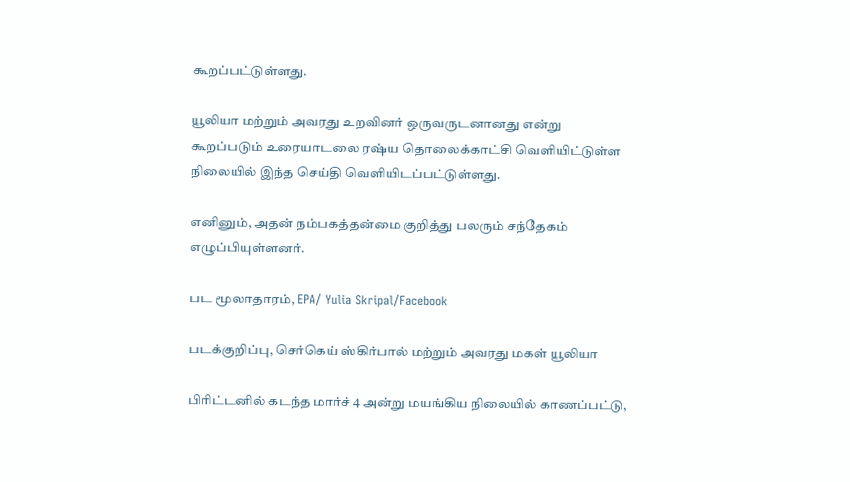கூறப்பட்டுள்ளது.

யூலியா மற்றும் அவரது உறவினர் ஒருவருடனானது என்று கூறப்படும் உரையாடலை ரஷ்ய தொலைக்காட்சி வெளியிட்டுள்ள நிலையில் இந்த செய்தி வெளியிடப்பட்டுள்ளது.

எனினும், அதன் நம்பகத்தன்மை குறித்து பலரும் சந்தேகம் எழுப்பியுள்ளனர்.

பட மூலாதாரம், EPA/ Yulia Skripal/Facebook

படக்குறிப்பு, செர்கெய் ஸ்கிர்பால் மற்றும் அவரது மகள் யூலியா

பிரிட்டனில் கடந்த மார்ச் 4 அன்று மயங்கிய நிலையில் காணப்பட்டு,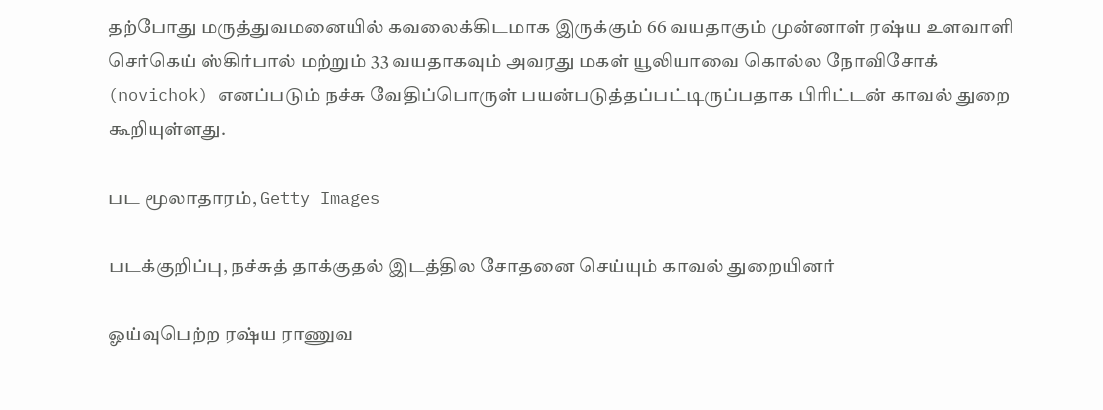தற்போது மருத்துவமனையில் கவலைக்கிடமாக இருக்கும் 66 வயதாகும் முன்னாள் ரஷ்ய உளவாளி செர்கெய் ஸ்கிர்பால் மற்றும் 33 வயதாகவும் அவரது மகள் யூலியாவை கொல்ல நோவிசோக் (novichok) எனப்படும் நச்சு வேதிப்பொருள் பயன்படுத்தப்பட்டிருப்பதாக பிரிட்டன் காவல் துறை கூறியுள்ளது.

பட மூலாதாரம், Getty Images

படக்குறிப்பு, நச்சுத் தாக்குதல் இடத்தில சோதனை செய்யும் காவல் துறையினர்

ஓய்வுபெற்ற ரஷ்ய ராணுவ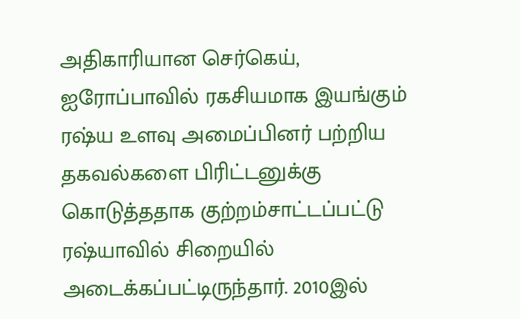அதிகாரியான செர்கெய், ஐரோப்பாவில் ரகசியமாக இயங்கும் ரஷ்ய உளவு அமைப்பினர் பற்றிய தகவல்களை பிரிட்டனுக்கு கொடுத்ததாக குற்றம்சாட்டப்பட்டு ரஷ்யாவில் சிறையில் அடைக்கப்பட்டிருந்தார். 2010இல்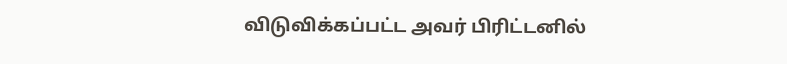விடுவிக்கப்பட்ட அவர் பிரிட்டனில்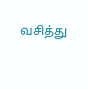வசித்து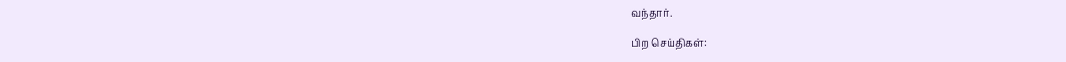வந்தார்.

பிற செய்திகள்: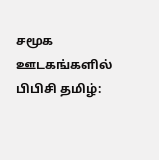சமூக ஊடகங்களில் பிபிசி தமிழ்: